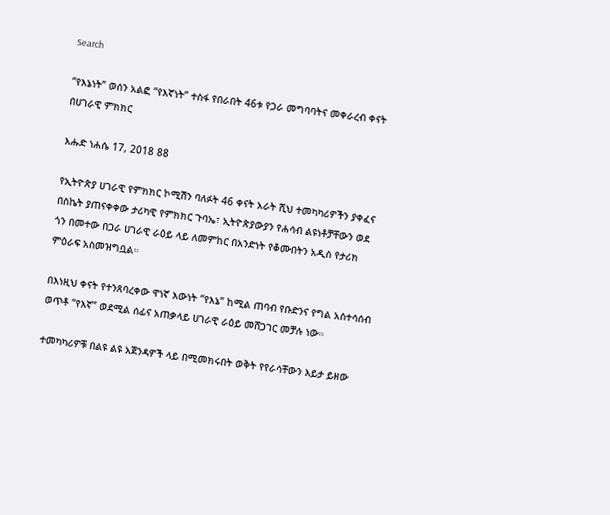Search

“የእኔነት” ወሰን አልፎ “የእኛነት” ተስፋ የበራበት 46ቱ የጋራ መግባባትና መቀራረብ ቀናት በሀገራዊ ምክክር

እሑድ ነሐሴ 17, 2018 88

የኢትዮጵያ ሀገራዊ የምክክር ኮሚሽን ባለፉት 46 ቀናት አራት ሺህ ተመካካሪዎችን ያቀፈና በስኬት ያጠናቀቀው ታሪካዊ የምክክር ጉባኤ፣ ኢትዮጵያውያን የሐሳብ ልዩነቶቻቸውን ወደ ጎን በመተው በጋራ ሀገራዊ ራዕይ ላይ ለመምከር በአንድነት የቆሙበትን አዲስ የታሪክ ምዕራፍ አስመዝግቧል።

በእነዚህ ቀናት የተንጸባረቀው ዋነኛ እውነት “የእኔ” ከሚል ጠባብ የቡድንና የግል አስተሳሰብ ወጥቶ “የእኛ” ወደሚል ሰፊና አጠቃላይ ሀገራዊ ራዕይ መሸጋገር መቻሉ ነው።

ተመካካሪዎቹ በልዩ ልዩ አጀንዳዎች ላይ በሚመክሩበት ወቅት የየራሳቸውን እይታ ይዘው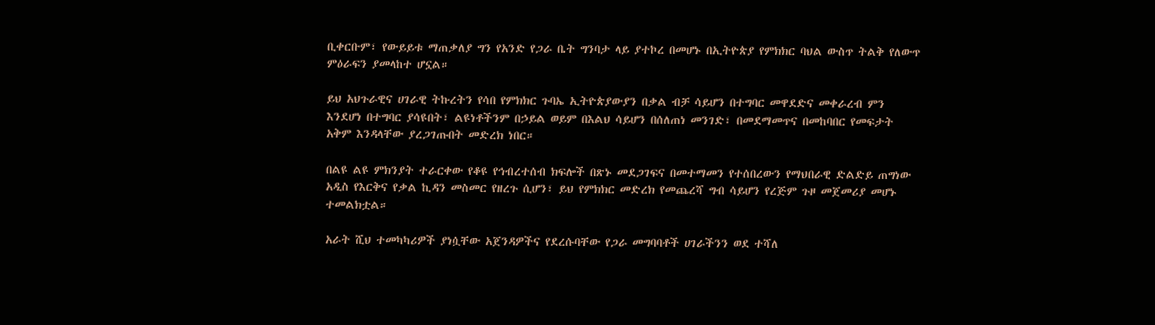ቢቀርቡም፣ የውይይቱ ማጠቃለያ ግን የአንድ የጋራ ቤት ግንባታ ላይ ያተኮረ በመሆኑ በኢትዮጵያ የምክክር ባህል ውስጥ ትልቅ የለውጥ ምዕራፍን ያመላከተ ሆኗል።

ይህ አህጉራዊና ሀገራዊ ትኩረትን የሳበ የምክክር ጉባኤ ኢትዮጵያውያን በቃል ብቻ ሳይሆን በተግባር መዋደድና መቀራረብ ምን እንደሆነ በተግባር ያሳዩበት፣ ልዩነቶችንም በኃይል ወይም በእልህ ሳይሆን በሰለጠነ መንገድ፣ በመደማመጥና በመከባበር የመፍታት አቅም እንዳላቸው ያረጋገጡበት መድረክ ነበር።

በልዩ ልዩ ምክንያት ተራርቀው የቆዩ የኅብረተሰብ ክፍሎች በጽኑ መደጋገፍና በመተማመን የተሰበረውን የማህበራዊ ድልድይ ጠግነው አዲስ የእርቅና የቃል ኪዳን መስመር የዘረጉ ሲሆን፣ ይህ የምክክር መድረክ የመጨረሻ ግብ ሳይሆን የረጅም ጉዞ መጀመሪያ መሆኑ ተመልክቷል።

አራት ሺህ ተመካካሪዎች ያነሷቸው አጀንዳዎችና የደረሱባቸው የጋራ መግባባቶች ሀገራችንን ወደ ተሻለ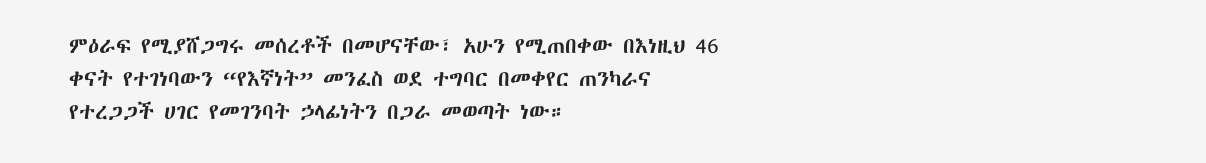ምዕራፍ የሚያሸጋግሩ መሰረቶች በመሆናቸው፣ አሁን የሚጠበቀው በእነዚህ 46 ቀናት የተገነባውን “የእኛነት” መንፈስ ወደ ተግባር በመቀየር ጠንካራና የተረጋጋች ሀገር የመገንባት ኃላፊነትን በጋራ መወጣት ነው።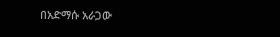በአድማሱ አራጋው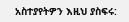አስተያየትዎን እዚህ ያስፍሩ: